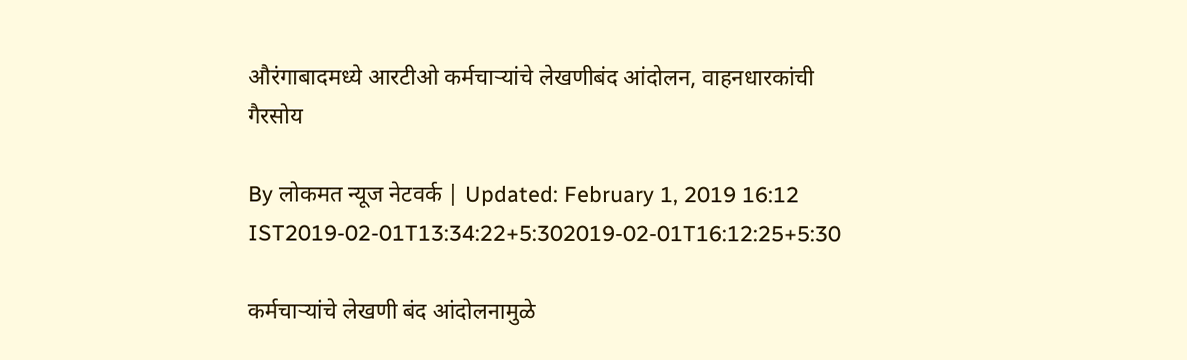औरंगाबादमध्ये आरटीओ कर्मचाऱ्यांचे लेखणीबंद आंदोलन, वाहनधारकांची गैरसोय

By लोकमत न्यूज नेटवर्क | Updated: February 1, 2019 16:12 IST2019-02-01T13:34:22+5:302019-02-01T16:12:25+5:30

कर्मचाऱ्यांचे लेखणी बंद आंदोलनामुळे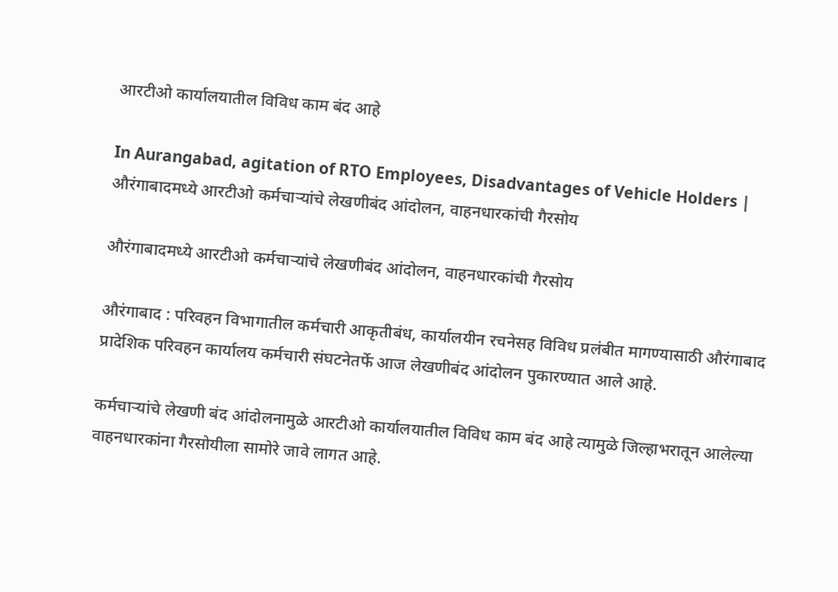आरटीओ कार्यालयातील विविध काम बंद आहे

In Aurangabad, agitation of RTO Employees, Disadvantages of Vehicle Holders | औरंगाबादमध्ये आरटीओ कर्मचाऱ्यांचे लेखणीबंद आंदोलन, वाहनधारकांची गैरसोय

औरंगाबादमध्ये आरटीओ कर्मचाऱ्यांचे लेखणीबंद आंदोलन, वाहनधारकांची गैरसोय

औरंगाबाद : परिवहन विभागातील कर्मचारी आकृतीबंध, कार्यालयीन रचनेसह विविध प्रलंबीत मागण्यासाठी औरंगाबाद प्रादेशिक परिवहन कार्यालय कर्मचारी संघटनेतर्फे आज लेखणीबंद आंदोलन पुकारण्यात आले आहे.

कर्मचाऱ्यांचे लेखणी बंद आंदोलनामुळे आरटीओ कार्यालयातील विविध काम बंद आहे त्यामुळे जिल्हाभरातून आलेल्या वाहनधारकांना गैरसोयीला सामोरे जावे लागत आहे.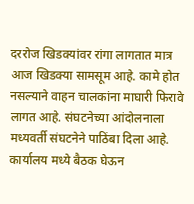दररोज खिडक्यांवर रांगा लागतात मात्र आज खिडक्या सामसूम आहे. कामे होत नसल्याने वाहन चालकांना माघारी फिरावे लागत आहे. संघटनेच्या आंदोलनाला मध्यवर्ती संघटनेने पाठिंबा दिला आहे. कार्यालय मध्ये बैठक घेऊन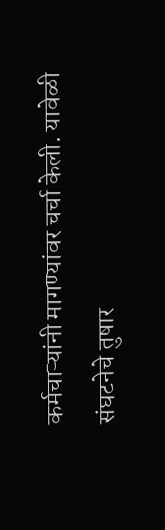कर्मचाऱ्यांनी मागण्यांवर चर्चा केली. यावेळी संघटनेचे तुषार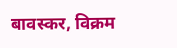बावस्कर, विक्रम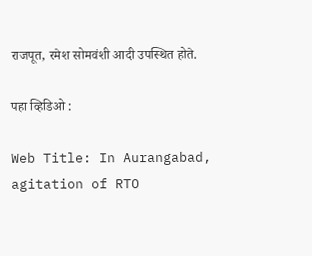राजपूत, रमेश सोमवंशी आदी उपस्थित होते.

पहा व्हिडिओ :

Web Title: In Aurangabad, agitation of RTO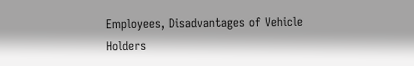Employees, Disadvantages of Vehicle Holders